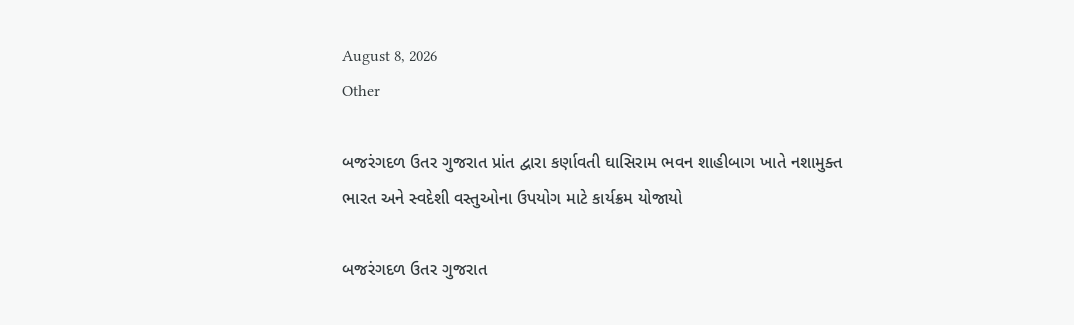August 8, 2026
Other

બજરંગદળ ઉતર ગુજરાત પ્રાંત દ્વારા કર્ણાવતી ઘાસિરામ ભવન શાહીબાગ ખાતે નશામુક્ત ભારત અને સ્વદેશી વસ્તુઓના ઉપયોગ માટે કાર્યક્રમ યોજાયો

બજરંગદળ ઉતર ગુજરાત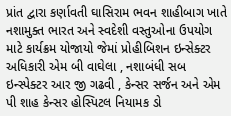પ્રાંત દ્વારા કર્ણાવતી ઘાસિરામ ભવન શાહીબાગ ખાતે નશામુક્ત ભારત અને સ્વદેશી વસ્તુઓના ઉપયોગ માટે કાર્યક્રમ યોજાયો જેમાં પ્રોહીબિશન ઇન્સેક્ટર અધિકારી એમ બી વાઘેલા , નશાબંધી સબ ઇન્સ્પેક્ટર આર જી ગઢવી , કેન્સર સર્જન અને એમ પી શાહ કેન્સર હોસ્પિટલ નિયામક ડો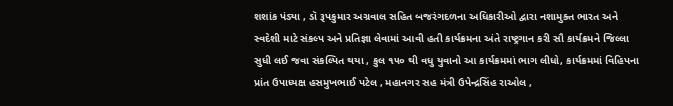શશાંક પંડ્યા , ડૉ રૂપકુમાર અગ્રવાલ સહિત બજરંગદળના અધિકારીઓ દ્વારા નશામુક્ત ભારત અને સ્વદેશી માટે સંકલ્પ અને પ્રતિજ્ઞા લેવામાં આવી હતી કાર્યક્રમના અંતે રાષ્ટ્રગાન કરી સૌ કાર્યક્રમને જિલ્લા સુધી લઈ જવા સંકલ્પિત થયા , કુલ ૧૫૦ થી વધુ યુવાનો આ કાર્યક્રમમાં ભાગ લીધો, કાર્યક્રમમાં વિહિપના પ્રાંત ઉપાધ્યક્ષ હસમુખભાઈ પટેલ , મહાનગર સહ મંત્રી ઉપેન્દ્રસિંહ રાઓલ ,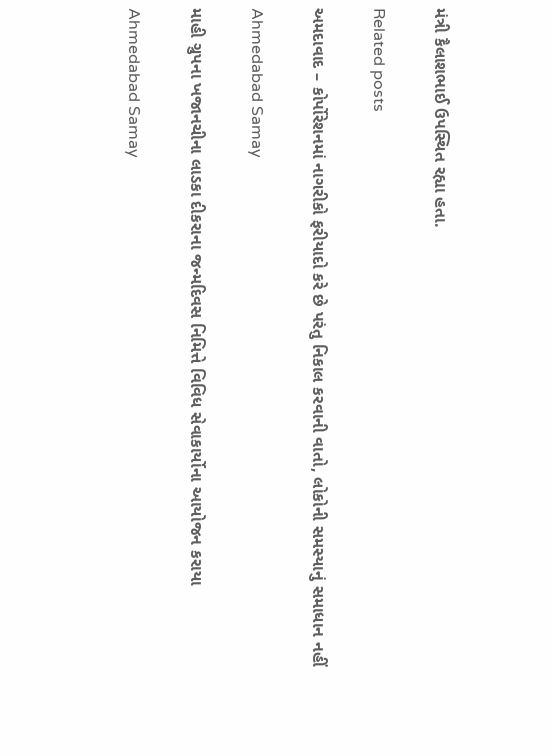મંત્રી કૈલાશભાઈ ઉપસ્થિત રહ્યા હતા.

Related posts

અમદાવાદ – કોર્પોરેશનમાં નાગરીકો ફરીયાદો કરે છે પરંતુ નિકાલ કરવાની વાતો, લોકોની સમસ્યાનું સમાધાન નહીં

Ahmedabad Samay

માહી ગ્રુપના ખજાનચીના લાડકા દીકરાના જન્મદિવસ નિમિત્તે વિવિધ સેવાકાર્યોના આયોજન કરાયા

Ahmedabad Samay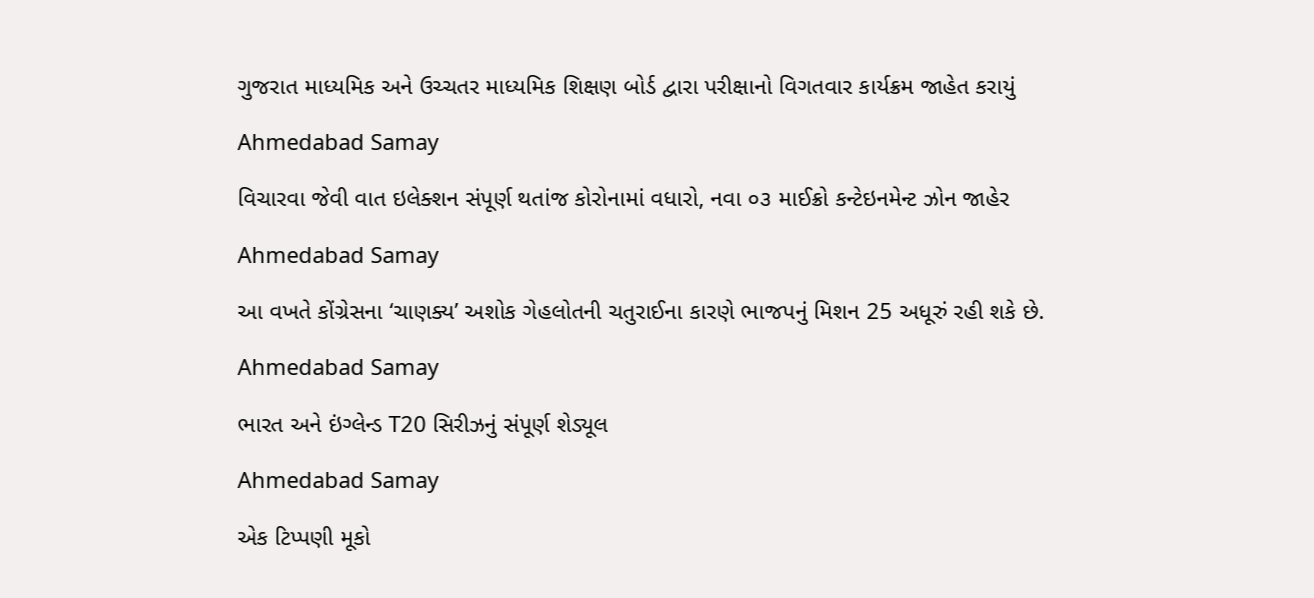ગુજરાત માધ્યમિક અને ઉચ્ચતર માધ્યમિક શિક્ષણ બોર્ડ દ્વારા પરીક્ષાનો વિગતવાર કાર્યક્રમ જાહેત કરાયું

Ahmedabad Samay

વિચારવા જેવી વાત ઇલેક્શન સંપૂર્ણ થતાંજ કોરોનામાં વધારો, નવા ૦૩ માઈક્રો કન્ટેઇનમેન્ટ ઝોન જાહેર

Ahmedabad Samay

આ વખતે કોંગ્રેસના ‘ચાણક્ય’ અશોક ગેહલોતની ચતુરાઈના કારણે ભાજપનું મિશન 25 અધૂરું રહી શકે છે.

Ahmedabad Samay

ભારત અને ઇંગ્લેન્ડ T20 સિરીઝનું સંપૂર્ણ શેડ્યૂલ

Ahmedabad Samay

એક ટિપ્પણી મૂકો